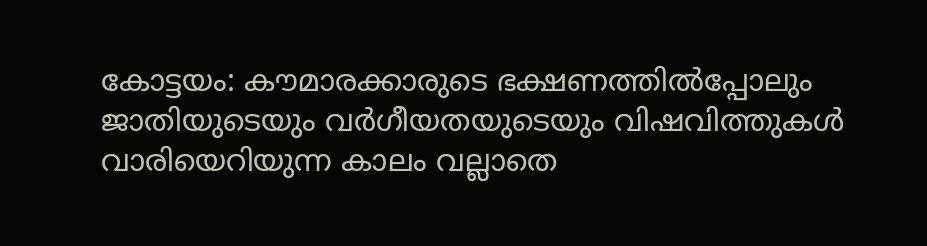കോട്ടയം: കൗമാരക്കാരുടെ ഭക്ഷണത്തില്‍പ്പോലും ജാതിയുടെയും വര്‍ഗീയതയുടെയും വിഷവിത്തുകള്‍ വാരിയെറിയുന്ന കാലം വല്ലാതെ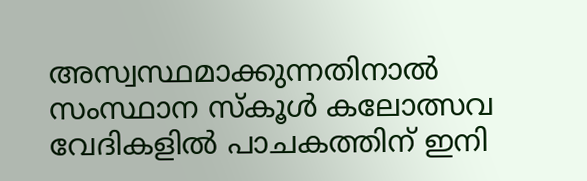അസ്വസ്ഥമാക്കുന്നതിനാല്‍ സംസ്ഥാന സ്‌കൂള്‍ കലോത്സവ വേദികളില്‍ പാചകത്തിന് ഇനി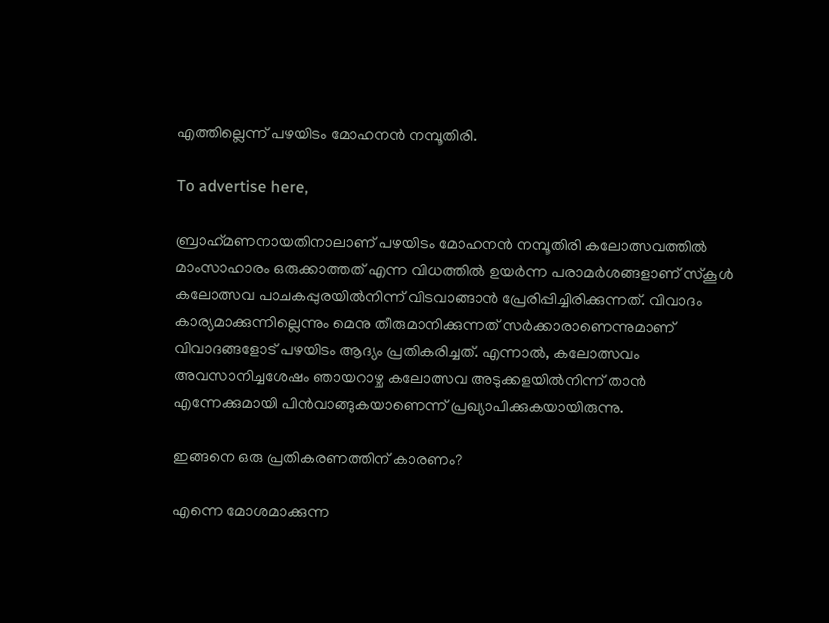എത്തില്ലെന്ന് പഴയിടം മോഹനന്‍ നമ്പൂതിരി.

To advertise here,

ബ്രാഹ്‌മണനായതിനാലാണ് പഴയിടം മോഹനന്‍ നമ്പൂതിരി കലോത്സവത്തില്‍ മാംസാഹാരം ഒരുക്കാത്തത് എന്ന വിധത്തില്‍ ഉയര്‍ന്ന പരാമര്‍ശങ്ങളാണ് സ്‌കൂള്‍ കലോത്സവ പാചകപ്പുരയില്‍നിന്ന് വിടവാങ്ങാന്‍ പ്രേരിപ്പിച്ചിരിക്കുന്നത്. വിവാദം കാര്യമാക്കുന്നില്ലെന്നും മെനു തീരുമാനിക്കുന്നത് സര്‍ക്കാരാണെന്നുമാണ് വിവാദങ്ങളോട് പഴയിടം ആദ്യം പ്രതികരിച്ചത്. എന്നാല്‍, കലോത്സവം അവസാനിച്ചശേഷം ഞായറാഴ്ച കലോത്സവ അടുക്കളയില്‍നിന്ന് താന്‍ എന്നേക്കുമായി പിന്‍വാങ്ങുകയാണെന്ന് പ്രഖ്യാപിക്കുകയായിരുന്നു.

ഇങ്ങനെ ഒരു പ്രതികരണത്തിന് കാരണം?

എന്നെ മോശമാക്കുന്ന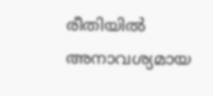രീതിയില്‍ അനാവശ്യമായ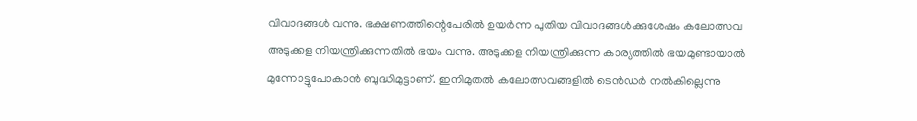വിവാദങ്ങള്‍ വന്നു. ഭക്ഷണത്തിന്റെപേരില്‍ ഉയര്‍ന്ന പുതിയ വിവാദങ്ങള്‍ക്കുശേഷം കലോത്സവ അടുക്കള നിയന്ത്രിക്കുന്നതില്‍ ഭയം വന്നു. അടുക്കള നിയന്ത്രിക്കുന്ന കാര്യത്തില്‍ ഭയമുണ്ടായാല്‍ മുന്നോട്ടുപോകാന്‍ ബുദ്ധിമുട്ടാണ്. ഇനിമുതല്‍ കലോത്സവങ്ങളില്‍ ടെന്‍ഡര്‍ നല്‍കില്ലെന്നു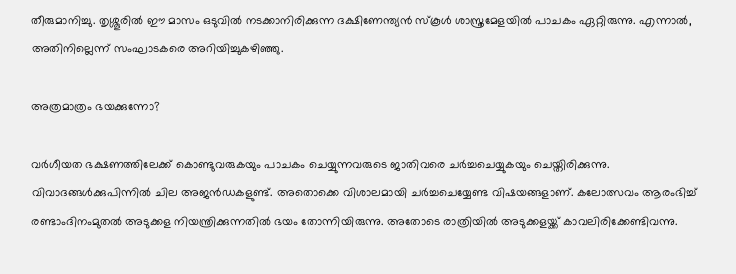തീരുമാനിച്ചു. തൃശ്ശൂരില്‍ ഈ മാസം ഒടുവില്‍ നടക്കാനിരിക്കുന്ന ദക്ഷിണേന്ത്യന്‍ സ്‌കൂള്‍ ശാസ്ത്രമേളയില്‍ പാചകം ഏറ്റിരുന്നു. എന്നാല്‍, അതിനില്ലെന്ന് സംഘാടകരെ അറിയിച്ചുകഴിഞ്ഞു.

അത്രമാത്രം ഭയക്കുന്നോ?

വര്‍ഗീയത ഭക്ഷണത്തിലേക്ക് കൊണ്ടുവരുകയും പാചകം ചെയ്യുന്നവരുടെ ജാതിവരെ ചര്‍ച്ചചെയ്യുകയും ചെയ്തിരിക്കുന്നു. വിവാദങ്ങള്‍ക്കുപിന്നില്‍ ചില അജന്‍ഡകളുണ്ട്. അതൊക്കെ വിശാലമായി ചര്‍ച്ചചെയ്യേണ്ട വിഷയങ്ങളാണ്. കലോത്സവം ആരംഭിച്ച് രണ്ടാംദിനംമുതല്‍ അടുക്കള നിയന്ത്രിക്കുന്നതില്‍ ഭയം തോന്നിയിരുന്നു. അതോടെ രാത്രിയില്‍ അടുക്കളയ്ക്ക് കാവലിരിക്കേണ്ടിവന്നു.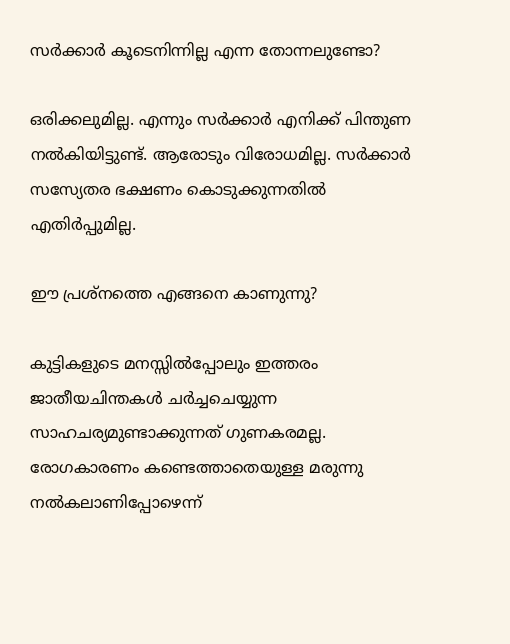സര്‍ക്കാര്‍ കൂടെനിന്നില്ല എന്ന തോന്നലുണ്ടോ?

ഒരിക്കലുമില്ല. എന്നും സര്‍ക്കാര്‍ എനിക്ക് പിന്തുണ നല്‍കിയിട്ടുണ്ട്. ആരോടും വിരോധമില്ല. സര്‍ക്കാര്‍ സസ്യേതര ഭക്ഷണം കൊടുക്കുന്നതില്‍ എതിര്‍പ്പുമില്ല.

ഈ പ്രശ്‌നത്തെ എങ്ങനെ കാണുന്നു?

കുട്ടികളുടെ മനസ്സില്‍പ്പോലും ഇത്തരം ജാതീയചിന്തകള്‍ ചര്‍ച്ചചെയ്യുന്ന സാഹചര്യമുണ്ടാക്കുന്നത് ഗുണകരമല്ല. രോഗകാരണം കണ്ടെത്താതെയുള്ള മരുന്നു നല്‍കലാണിപ്പോഴെന്ന്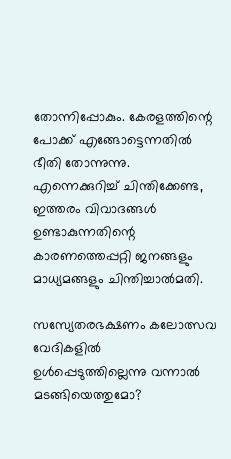തോന്നിപ്പോകും. കേരളത്തിന്റെ പോക്ക് എങ്ങോട്ടെന്നതില്‍ ഭീതി തോന്നുന്നു. എന്നെക്കുറിച്ച് ചിന്തിക്കേണ്ട, ഇത്തരം വിവാദങ്ങള്‍ ഉണ്ടാകുന്നതിന്റെ കാരണത്തെപ്പറ്റി ജനങ്ങളും മാധ്യമങ്ങളും ചിന്തിച്ചാല്‍മതി.

സസ്യേതരഭക്ഷണം കലോത്സവ വേദികളില്‍ ഉള്‍പ്പെടുത്തില്ലെന്നു വന്നാല്‍ മടങ്ങിയെത്തുമോ?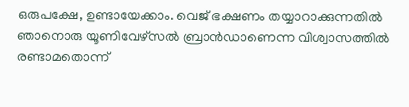ഒരുപക്ഷേ, ഉണ്ടായേക്കാം. വെജ് ഭക്ഷണം തയ്യാറാക്കുന്നതില്‍ ഞാനൊരു യൂണിവേഴ്‌സല്‍ ബ്രാന്‍ഡാണെന്ന വിശ്വാസത്തില്‍ രണ്ടാമതൊന്ന്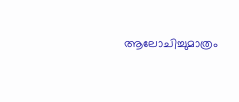ആലോചിച്ചുമാത്രം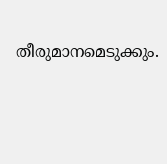തീരുമാനമെടുക്കും.